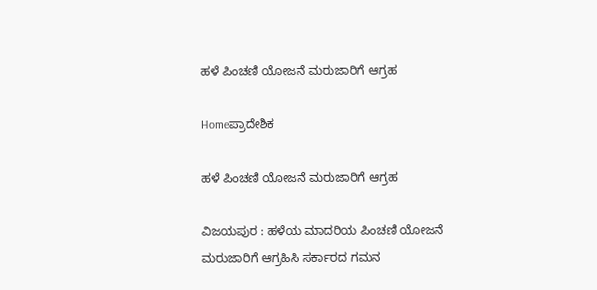ಹಳೆ ಪಿಂಚಣಿ ಯೋಜನೆ ಮರುಜಾರಿಗೆ ಆಗ್ರಹ

Homeಪ್ರಾದೇಶಿಕ

ಹಳೆ ಪಿಂಚಣಿ ಯೋಜನೆ ಮರುಜಾರಿಗೆ ಆಗ್ರಹ

ವಿಜಯಪುರ : ಹಳೆಯ ಮಾದರಿಯ ಪಿಂಚಣಿ ಯೋಜನೆ ಮರುಜಾರಿಗೆ ಆಗ್ರಹಿಸಿ ಸರ್ಕಾರದ ಗಮನ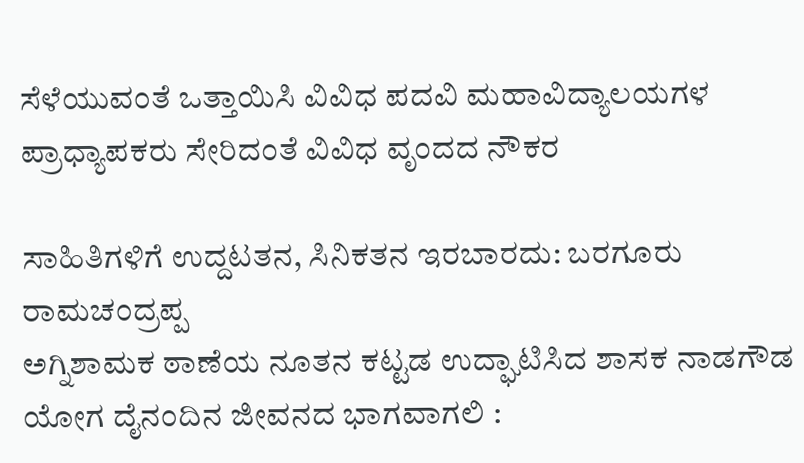ಸೆಳೆಯುವಂತೆ ಒತ್ತಾಯಿಸಿ ವಿವಿಧ ಪದವಿ ಮಹಾವಿದ್ಯಾಲಯಗಳ ಪ್ರಾಧ್ಯಾಪಕರು ಸೇರಿದಂತೆ ವಿವಿಧ ವೃಂದದ ನೌಕರ

ಸಾಹಿತಿಗಳಿಗೆ ಉದ್ದಟತನ, ಸಿನಿಕತನ ಇರಬಾರದು: ಬರಗೂರು ರಾಮಚಂದ್ರಪ್ಪ
ಅಗ್ನಿಶಾಮಕ ಠಾಣೆಯ ನೂತನ ಕಟ್ಟಡ ಉದ್ಘಾಟಿಸಿದ ಶಾಸಕ ನಾಡಗೌಡ
ಯೋಗ ದೈನಂದಿನ ಜೀವನದ ಭಾಗವಾಗಲಿ :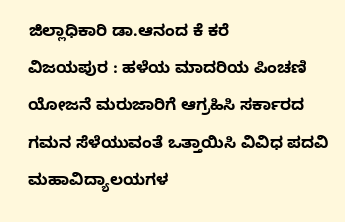ಜಿಲ್ಲಾಧಿಕಾರಿ ಡಾ.ಆನಂದ ಕೆ ಕರೆ
ವಿಜಯಪುರ : ಹಳೆಯ ಮಾದರಿಯ ಪಿಂಚಣಿ ಯೋಜನೆ ಮರುಜಾರಿಗೆ ಆಗ್ರಹಿಸಿ ಸರ್ಕಾರದ ಗಮನ ಸೆಳೆಯುವಂತೆ ಒತ್ತಾಯಿಸಿ ವಿವಿಧ ಪದವಿ ಮಹಾವಿದ್ಯಾಲಯಗಳ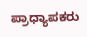ಪ್ರಾಧ್ಯಾಪಕರು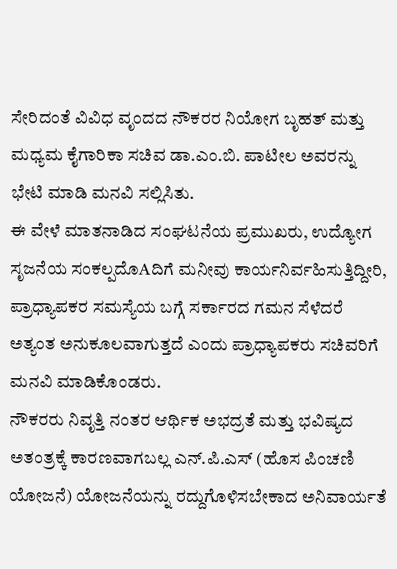ಸೇರಿದಂತೆ ವಿವಿಧ ವೃಂದದ ನೌಕರರ ನಿಯೋಗ ಬೃಹತ್ ಮತ್ತು ಮಧ್ಯಮ ಕೈಗಾರಿಕಾ ಸಚಿವ ಡಾ.ಎಂ.ಬಿ. ಪಾಟೀಲ ಅವರನ್ನು ಭೇಟಿ ಮಾಡಿ ಮನವಿ ಸಲ್ಲಿಸಿತು.
ಈ ವೇಳೆ ಮಾತನಾಡಿದ ಸಂಘಟನೆಯ ಪ್ರಮುಖರು, ಉದ್ಯೋಗ ಸೃಜನೆಯ ಸಂಕಲ್ಪದೊAದಿಗೆ ಮನೀವು ಕಾರ್ಯನಿರ್ವಹಿಸುತ್ತಿದ್ದೀರಿ, ಪ್ರಾಧ್ಯಾಪಕರ ಸಮಸ್ಯೆಯ ಬಗ್ಗೆ ಸರ್ಕಾರದ ಗಮನ ಸೆಳೆದರೆ ಅತ್ಯಂತ ಅನುಕೂಲವಾಗುತ್ತದೆ ಎಂದು ಪ್ರಾಧ್ಯಾಪಕರು ಸಚಿವರಿಗೆ ಮನವಿ ಮಾಡಿಕೊಂಡರು.
ನೌಕರರು ನಿವೃತ್ತಿ ನಂತರ ಆರ್ಥಿಕ ಅಭದ್ರತೆ ಮತ್ತು ಭವಿಷ್ಯದ ಅತಂತ್ರಕ್ಕೆ ಕಾರಣವಾಗಬಲ್ಲ ಎನ್.ಪಿ.ಎಸ್ (ಹೊಸ ಪಿಂಚಣಿ ಯೋಜನೆ) ಯೋಜನೆಯನ್ನು ರದ್ದುಗೊಳಿಸಬೇಕಾದ ಅನಿವಾರ್ಯತೆ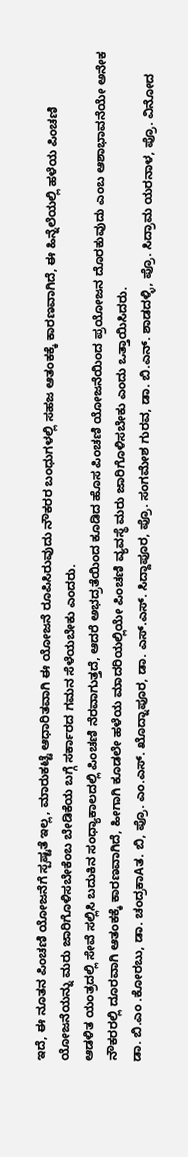ಇದೆ, ಈ ನೂತನ ಪಿಂಚಣಿ ಯೋಜನೆಗೆ ಸ್ಪಷ್ಟತೆ ಇಲ್ಲ, ಮಾರುಕಟ್ಟೆ ಆಧಾರಿತವಾಗಿ ಈ ಯೋಜನೆ ರೂಪಿಸಿರುವುದು ನೌಕರರ ಬಂಧುಗಳಲ್ಲಿ ಸಹಜ ಆತಂಕಕ್ಕೆ ಕಾರಣವಾಗಿದೆ, ಈ ಹಿನ್ನೆಲೆಯಲ್ಲಿ ಹಳೆಯ ಪಿಂಚಣಿ ಯೋಜನೆಯನ್ನು ಮರು ಜಾರಿಗೊಳಿಸಬೇಕೆಂಬ ಬೇಡಿಕೆಯ ಬಗ್ಗೆ ಸರ್ಕಾರದ ಗಮನ ಸೆಳೆಯಬೇಕು ಎಂದರು.
ಆಡಳಿತ ಯಂತ್ರದಲ್ಲಿ ಸೇವೆ ಸಲ್ಲಿಸಿ ಬದುಕಿನ ಸಂಧ್ಯಾಕಾಲದಲ್ಲಿ ಪಿಂಚಣಿ ನೆರವಾಗುತ್ತದೆ, ಆದರೆ ಅಭದ್ರತೆಯಿಂದ ಕೂಡಿದ ಹೊಸ ಪಿಂಚಣಿ ಯೋಜನೆಯಿಂದ ಪ್ರಯೋಜನ ದೊರಕುವುದು ಎಂಬ ಆಶಾಭಾವನೆಯೇ ಅನೇಕ ನೌಕರರಲ್ಲಿ ದೂರವಾಗಿ ಆತಂಕಕ್ಕೆ ಕಾರಣವಾಗಿದೆ, ಹೀಗಾಗಿ ಕೂಡಲೇ ಹಳೆಯ ಮಾದರಿಯಲ್ಲಿಯೇ ಪಿಂಚಣಿ ವ್ಯವಸ್ಥೆ ಮರು ಜಾರಿಗೊಳಿಸಬೇಕು ಎಂದು ಒತ್ತಾಯಿಸಿದರು.
ಡಾ. ಬಿ.ಎಂ .ಕೋರಬು, ಡಾ. ಚಂದ್ರಕಾAತ. ಬಿ, ಪ್ರೊ. ಎಂ.ಎಸ್. ಖೊದ್ನಾಪೂರ, ಡಾ. ಎಸ್.ಎಸ್. ಸಿದ್ದಾಪೂರ, ಪ್ರೊ. ಸಂಗಮೇಶ ಗುರವ, ಡಾ. ಬಿ.ಎನ್. ಶಾಡದಳ್ಳಿ, ಪ್ರೊ. ಸಿದ್ರಾಮ ಯರನಾಳ, ಪ್ರೊ. ವಿನೋದ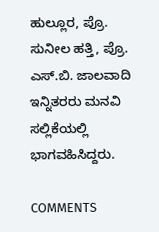ಹುಲ್ಲೂರ, ಪ್ರೊ. ಸುನೀಲ ಹತ್ತಿ, ಪ್ರೊ. ಎಸ್.ಬಿ. ಜಾಲವಾದಿ ಇನ್ನಿತರರು ಮನವಿ ಸಲ್ಲಿಕೆಯಲ್ಲಿ ಭಾಗವಹಿಸಿದ್ದರು.

COMMENTS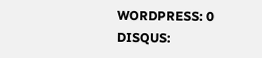WORDPRESS: 0
DISQUS: